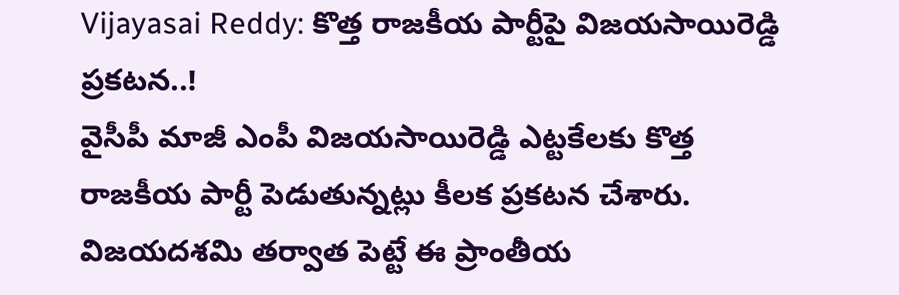Vijayasai Reddy: కొత్త రాజకీయ పార్టీపై విజయసాయిరెడ్డి ప్రకటన..!
వైసీపీ మాజీ ఎంపీ విజయసాయిరెడ్డి ఎట్టకేలకు కొత్త రాజకీయ పార్టీ పెడుతున్నట్లు కీలక ప్రకటన చేశారు. విజయదశమి తర్వాత పెట్టే ఈ ప్రాంతీయ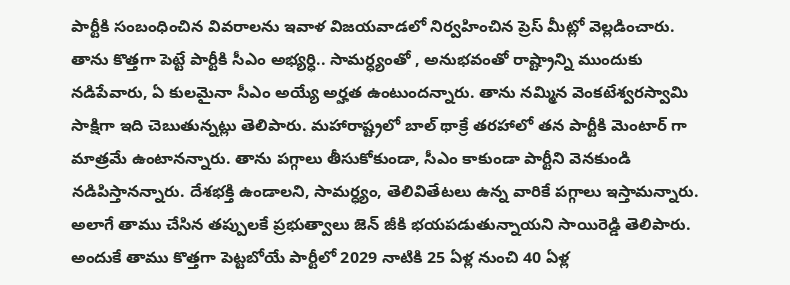పార్టీకి సంబంధించిన వివరాలను ఇవాళ విజయవాడలో నిర్వహించిన ప్రెస్ మీట్లో వెల్లడించారు. తాను కొత్తగా పెట్టే పార్టీకి సీఎం అభ్యర్ధి.. సామర్ధ్యంతో , అనుభవంతో రాష్ట్రాన్ని ముందుకు నడిపేవారు, ఏ కులమైనా సీఎం అయ్యే అర్హత ఉంటుందన్నారు. తాను నమ్మిన వెంకటేశ్వరస్వామి సాక్షిగా ఇది చెబుతున్నట్లు తెలిపారు. మహారాష్ట్రలో బాల్ థాక్రే తరహాలో తన పార్టీకి మెంటార్ గా మాత్రమే ఉంటానన్నారు. తాను పగ్గాలు తీసుకోకుండా, సీఎం కాకుండా పార్టీని వెనకుండి నడిపిస్తానన్నారు. దేశభక్తి ఉండాలని, సామర్ధ్యం, తెలివితేటలు ఉన్న వారికే పగ్గాలు ఇస్తామన్నారు. అలాగే తాము చేసిన తప్పులకే ప్రభుత్వాలు జెన్ జీకి భయపడుతున్నాయని సాయిరెడ్డి తెలిపారు. అందుకే తాము కొత్తగా పెట్టబోయే పార్టీలో 2029 నాటికి 25 ఏళ్ల నుంచి 40 ఏళ్ల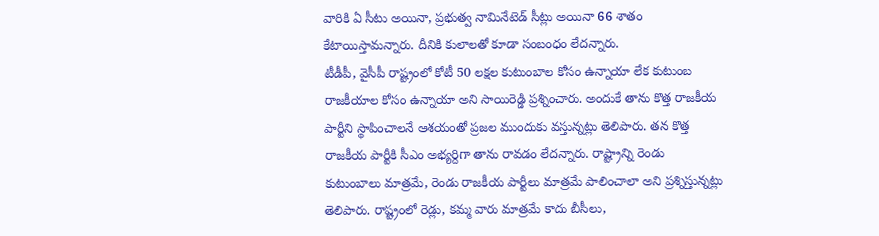వారికి ఏ సీటు అయినా, ప్రభుత్వ నామినేటెడ్ సీట్లు అయినా 66 శాతం కేటాయిస్తామన్నారు. దీనికి కులాలతో కూడా సంబంధం లేదన్నారు.
టీడీపీ, వైసీపీ రాష్ట్రంలో కోటీ 50 లక్షల కుటుంబాల కోసం ఉన్నాయా లేక కుటుంబ రాజకీయాల కోసం ఉన్నాయా అని సాయిరెడ్డి ప్రశ్నించారు. అందుకే తాను కొత్త రాజకీయ పార్టీని స్థాపించాలనే ఆశయంతో ప్రజల ముందుకు వస్తున్నట్లు తెలిపారు. తన కొత్త రాజకీయ పార్టీకి సీఎం అభ్యర్దిగా తాను రావడం లేదన్నారు. రాష్ట్రాన్ని రెండు కుటుంబాలు మాత్రమే, రెండు రాజకీయ పార్టీలు మాత్రమే పాలించాలా అని ప్రశ్నిస్తున్నట్లు తెలిపారు. రాష్ట్రంలో రెడ్లు, కమ్మ వారు మాత్రమే కాదు బీసీలు,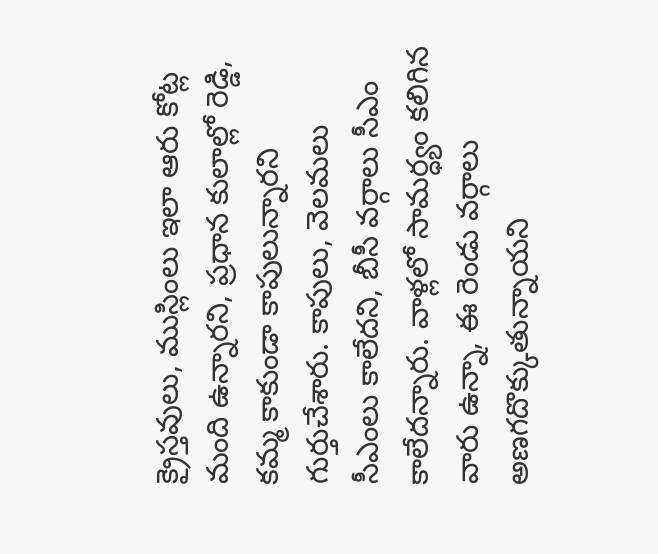క్రైస్తవులు, ముస్లింలు ఇలా ఆరు కోట్ల మంది ఉన్నారని, ప్రధాన కులాల్లో రెడ్డి, కమ్మ కాకుండా కాపులున్నారని గుర్తుచేశారు. కాపులు, వెలమలు సీఎంలు కాలేదని, బీసీ వర్గాలు సీఎం కాలేదన్నారు. వాళ్లలో సామర్ధ్యం కలిగిన వారు ఉన్నా, ఈ రెండు వర్గాలు అణగదొక్కుతున్నాయని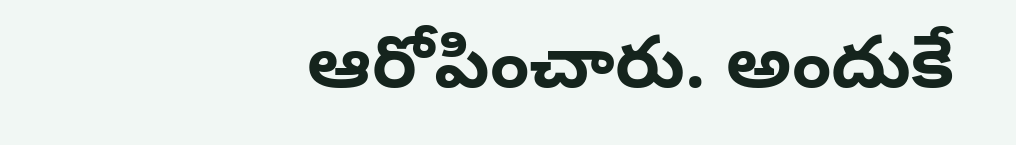ఆరోపించారు. అందుకే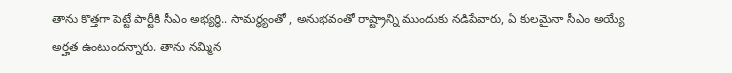తాను కొత్తగా పెట్టే పార్టీకి సీఎం అభ్యర్ధి.. సామర్ధ్యంతో , అనుభవంతో రాష్ట్రాన్ని ముందుకు నడిపేవారు, ఏ కులమైనా సీఎం అయ్యే అర్హత ఉంటుందన్నారు. తాను నమ్మిన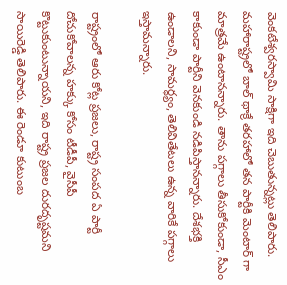వెంకటేశ్వరస్వామి సాక్షిగా ఇది చెబుతున్నట్లు తెలిపారు. మహారాష్ట్రలో బాల్ థాక్రే తరహాలో తన పార్టీకి మెంటార్ గా మాత్రమే ఉంటానన్నారు. తాను పగ్గాలు తీసుకోకుండా, సీఎం కాకుండా పార్టీని వెనకుండి నడిపిస్తానన్నారు. దేశభక్తి ఉండాలని, సామర్ధ్యం, తెలివితేటలు ఉన్న వారికే పగ్గాలు ఇస్తామన్నారు.

రాష్ట్రంలో ఆరు కోట్ల ప్రజలు, రాష్ట్ర సంపద ఏ పార్టీ దోచుకోవాలన్న హక్కు కోసం టీడీపీ, వైసీపీ కొట్టుకుంటున్నాయని, ఇది రాష్ట్ర ప్రజల దురదృష్టమని సాయిరెడ్డి తెలిపారు. ఈ రెండూ కుటుంబ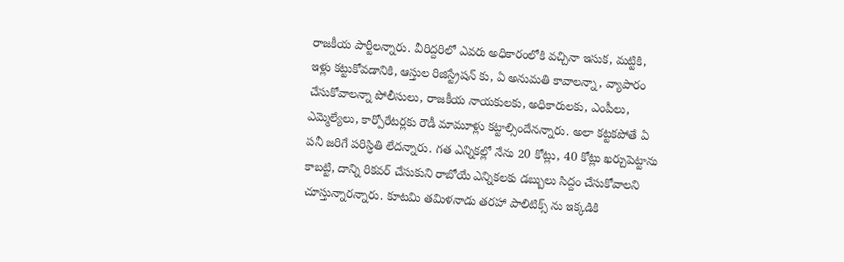రాజకీయ పార్టీలన్నారు. వీరిద్దరిలో ఎవరు అధికారంలోకి వచ్చినా ఇసుక, మట్టికి, ఇళ్లు కట్టుకోవడానికి, ఆస్తుల రిజిస్ట్రేషన్ కు, ఏ అనుమతి కావాలన్నా, వ్యాపారం చేసుకోవాలన్నా పోలీసులు, రాజకీయ నాయకులకు, అధికారులకు, ఎంపీలు, ఎమ్మెల్యేలు, కార్పోరేటర్లకు రౌడీ మామూళ్లు కట్టాల్సిందేనన్నారు. అలా కట్టకపోతే ఏ పనీ జరిగే పరిస్ధితి లేదన్నారు. గత ఎన్నికల్లో నేను 20 కోట్లు, 40 కోట్లు ఖర్చుపెట్టాను కాబట్టి, దాన్ని రికవర్ చేసుకుని రాబోయే ఎన్నికలకు డబ్బులు సిద్దం చేసుకోవాలని చూస్తున్నారన్నారు. కూటమి తమిళనాడు తరహా పాలిటిక్స్ ను ఇక్కడికి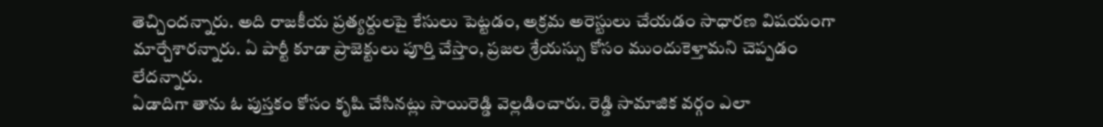తెచ్చిందన్నారు. అది రాజకీయ ప్రత్యర్దులపై కేసులు పెట్టడం, అక్రమ అరెస్టులు చేయడం సాధారణ విషయంగా మార్చేశారన్నారు. ఏ పార్టీ కూడా ప్రాజెక్టులు పూర్తి చేస్తాం, ప్రజల శ్రేయస్సు కోసం ముందుకెళ్తామని చెప్పడం లేదన్నారు.
ఏడాదిగా తాను ఓ పుస్తకం కోసం కృషి చేసినట్లు సాయిరెడ్డి వెల్లడించారు. రెడ్డి సామాజిక వర్గం ఎలా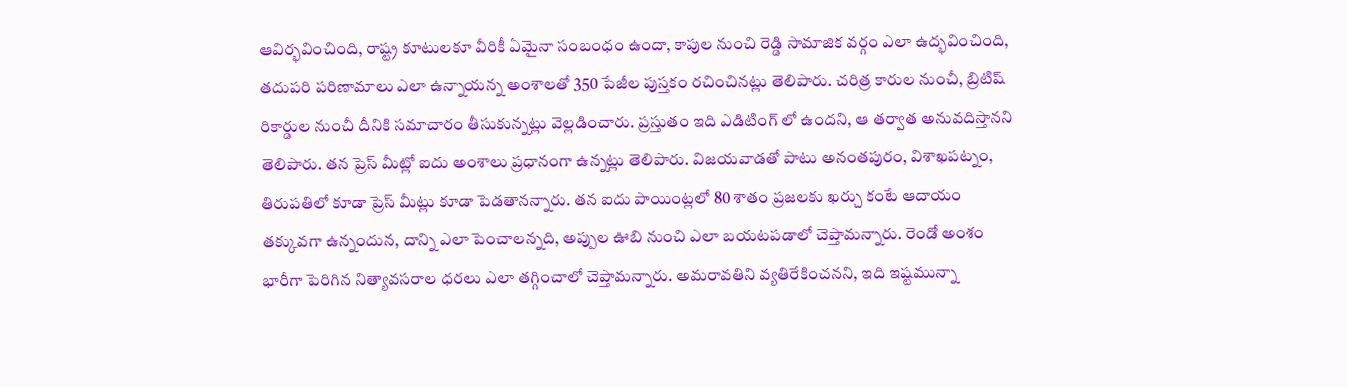ఆవిర్భవించింది, రాష్ట్ర కూటులకూ వీరికీ ఏమైనా సంబంధం ఉందా, కాపుల నుంచి రెడ్డి సామాజిక వర్గం ఎలా ఉద్భవించింది, తదుపరి పరిణామాలు ఎలా ఉన్నాయన్న అంశాలతో 350 పేజీల పుస్తకం రచించినట్లు తెలిపారు. చరిత్ర కారుల నుంచీ, బ్రిటిష్ రికార్డుల నుంచీ దీనికి సమాచారం తీసుకున్నట్లు వెల్లడించారు. ప్రస్తుతం ఇది ఎడిటింగ్ లో ఉందని, ఆ తర్వాత అనువదిస్తానని తెలిపారు. తన ప్రెస్ మీట్లో ఐదు అంశాలు ప్రధానంగా ఉన్నట్లు తెలిపారు. విజయవాడతో పాటు అనంతపురం, విశాఖపట్నం, తిరుపతిలో కూడా ప్రెస్ మీట్లు కూడా పెడతానన్నారు. తన ఐదు పాయింట్లలో 80 శాతం ప్రజలకు ఖర్చు కంటే ఆదాయం తక్కువగా ఉన్నందున, దాన్ని ఎలా పెంచాలన్నది, అప్పుల ఊబి నుంచి ఎలా బయటపడాలో చెప్తామన్నారు. రెండో అంశం భారీగా పెరిగిన నిత్యావసరాల ధరలు ఎలా తగ్గించాలో చెప్తామన్నారు. అమరావతిని వ్యతిరేకించనని, ఇది ఇష్టమున్నా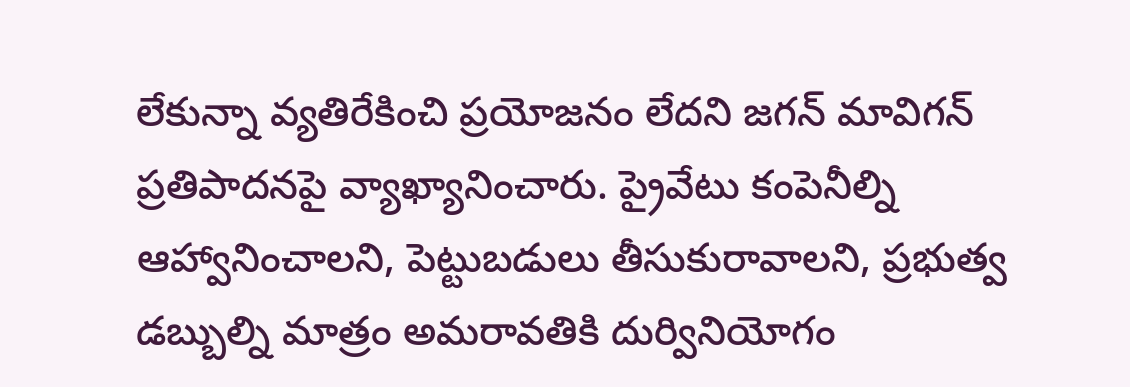లేకున్నా వ్యతిరేకించి ప్రయోజనం లేదని జగన్ మావిగన్ ప్రతిపాదనపై వ్యాఖ్యానించారు. ప్రైవేటు కంపెనీల్ని ఆహ్వానించాలని, పెట్టుబడులు తీసుకురావాలని, ప్రభుత్వ డబ్బుల్ని మాత్రం అమరావతికి దుర్వినియోగం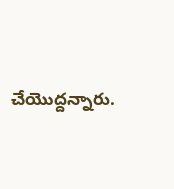చేయొద్దన్నారు.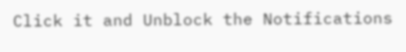Click it and Unblock the Notifications